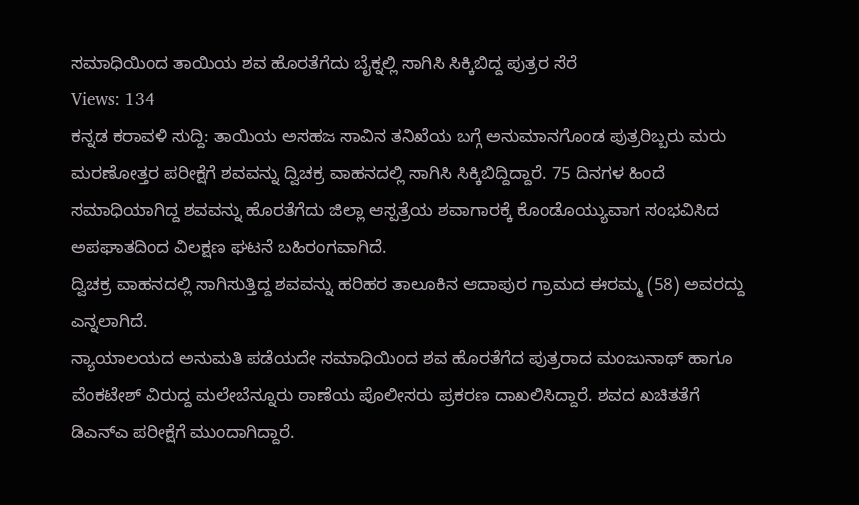ಸಮಾಧಿಯಿಂದ ತಾಯಿಯ ಶವ ಹೊರತೆಗೆದು ಬೈಕ್ನಲ್ಲಿ ಸಾಗಿಸಿ ಸಿಕ್ಕಿಬಿದ್ದ ಪುತ್ರರ ಸೆರೆ
Views: 134
ಕನ್ನಡ ಕರಾವಳಿ ಸುದ್ದಿ: ತಾಯಿಯ ಅಸಹಜ ಸಾವಿನ ತನಿಖೆಯ ಬಗ್ಗೆ ಅನುಮಾನಗೊಂಡ ಪುತ್ರರಿಬ್ಬರು ಮರು ಮರಣೋತ್ತರ ಪರೀಕ್ಷೆಗೆ ಶವವನ್ನು ದ್ವಿಚಕ್ರ ವಾಹನದಲ್ಲಿ ಸಾಗಿಸಿ ಸಿಕ್ಕಿಬಿದ್ದಿದ್ದಾರೆ. 75 ದಿನಗಳ ಹಿಂದೆ ಸಮಾಧಿಯಾಗಿದ್ದ ಶವವನ್ನು ಹೊರತೆಗೆದು ಜಿಲ್ಲಾ ಆಸ್ಪತ್ರೆಯ ಶವಾಗಾರಕ್ಕೆ ಕೊಂಡೊಯ್ಯುವಾಗ ಸಂಭವಿಸಿದ ಅಪಘಾತದಿಂದ ವಿಲಕ್ಷಣ ಘಟನೆ ಬಹಿರಂಗವಾಗಿದೆ.
ದ್ವಿಚಕ್ರ ವಾಹನದಲ್ಲಿ ಸಾಗಿಸುತ್ತಿದ್ದ ಶವವನ್ನು ಹರಿಹರ ತಾಲೂಕಿನ ಆದಾಪುರ ಗ್ರಾಮದ ಈರಮ್ಮ (58) ಅವರದ್ದು ಎನ್ನಲಾಗಿದೆ.
ನ್ಯಾಯಾಲಯದ ಅನುಮತಿ ಪಡೆಯದೇ ಸಮಾಧಿಯಿಂದ ಶವ ಹೊರತೆಗೆದ ಪುತ್ರರಾದ ಮಂಜುನಾಥ್ ಹಾಗೂ ವೆಂಕಟೇಶ್ ವಿರುದ್ದ ಮಲೇಬೆನ್ನೂರು ಠಾಣೆಯ ಪೊಲೀಸರು ಪ್ರಕರಣ ದಾಖಲಿಸಿದ್ದಾರೆ. ಶವದ ಖಚಿತತೆಗೆ ಡಿಎನ್ಎ ಪರೀಕ್ಷೆಗೆ ಮುಂದಾಗಿದ್ದಾರೆ.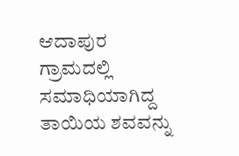ಆದಾಪುರ ಗ್ರಾಮದಲ್ಲಿ ಸಮಾಧಿಯಾಗಿದ್ದ ತಾಯಿಯ ಶವವನ್ನು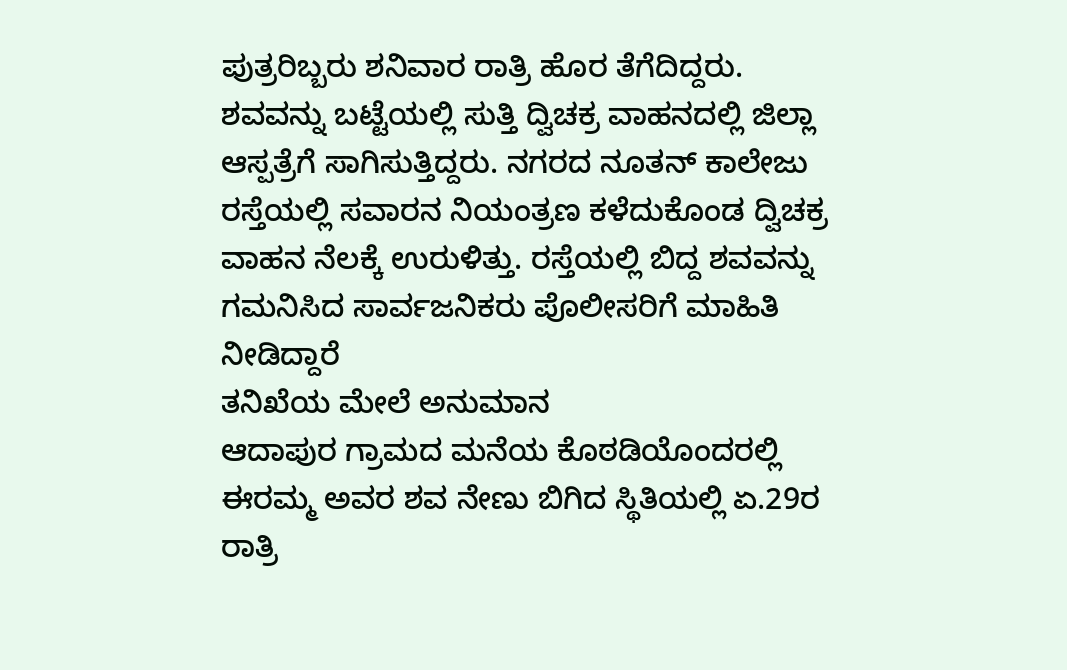ಪುತ್ರರಿಬ್ಬರು ಶನಿವಾರ ರಾತ್ರಿ ಹೊರ ತೆಗೆದಿದ್ದರು. ಶವವನ್ನು ಬಟ್ಟೆಯಲ್ಲಿ ಸುತ್ತಿ ದ್ವಿಚಕ್ರ ವಾಹನದಲ್ಲಿ ಜಿಲ್ಲಾ ಆಸ್ಪತ್ರೆಗೆ ಸಾಗಿಸುತ್ತಿದ್ದರು. ನಗರದ ನೂತನ್ ಕಾಲೇಜು ರಸ್ತೆಯಲ್ಲಿ ಸವಾರನ ನಿಯಂತ್ರಣ ಕಳೆದುಕೊಂಡ ದ್ವಿಚಕ್ರ ವಾಹನ ನೆಲಕ್ಕೆ ಉರುಳಿತ್ತು. ರಸ್ತೆಯಲ್ಲಿ ಬಿದ್ದ ಶವವನ್ನು ಗಮನಿಸಿದ ಸಾರ್ವಜನಿಕರು ಪೊಲೀಸರಿಗೆ ಮಾಹಿತಿ ನೀಡಿದ್ದಾರೆ
ತನಿಖೆಯ ಮೇಲೆ ಅನುಮಾನ
ಆದಾಪುರ ಗ್ರಾಮದ ಮನೆಯ ಕೊಠಡಿಯೊಂದರಲ್ಲಿ ಈರಮ್ಮ ಅವರ ಶವ ನೇಣು ಬಿಗಿದ ಸ್ಥಿತಿಯಲ್ಲಿ ಏ.29ರ ರಾತ್ರಿ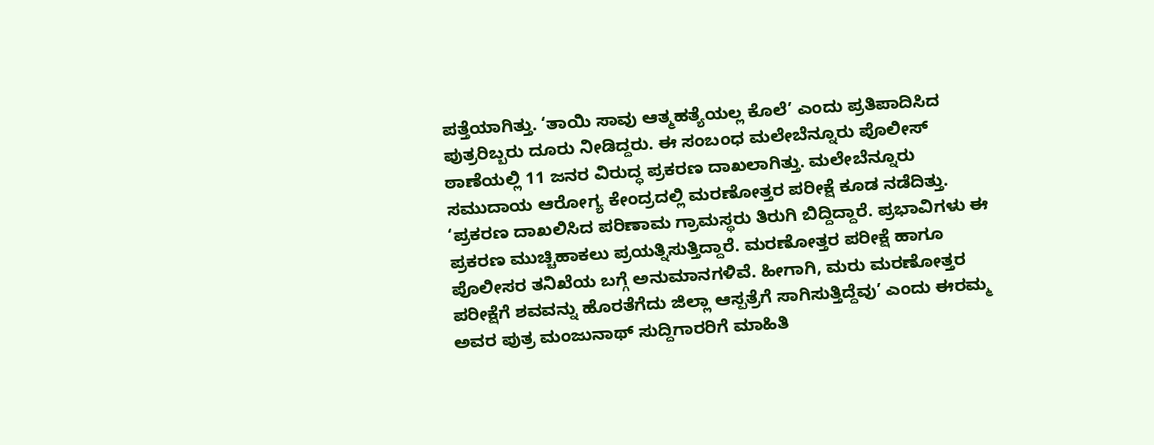ಪತ್ತೆಯಾಗಿತ್ತು. ‘ತಾಯಿ ಸಾವು ಆತ್ಮಹತ್ಯೆಯಲ್ಲ ಕೊಲೆ’ ಎಂದು ಪ್ರತಿಪಾದಿಸಿದ ಪುತ್ರರಿಬ್ಬರು ದೂರು ನೀಡಿದ್ದರು. ಈ ಸಂಬಂಧ ಮಲೇಬೆನ್ನೂರು ಪೊಲೀಸ್ ಠಾಣೆಯಲ್ಲಿ 11 ಜನರ ವಿರುದ್ಧ ಪ್ರಕರಣ ದಾಖಲಾಗಿತ್ತು. ಮಲೇಬೆನ್ನೂರು ಸಮುದಾಯ ಆರೋಗ್ಯ ಕೇಂದ್ರದಲ್ಲಿ ಮರಣೋತ್ತರ ಪರೀಕ್ಷೆ ಕೂಡ ನಡೆದಿತ್ತು.
‘ಪ್ರಕರಣ ದಾಖಲಿಸಿದ ಪರಿಣಾಮ ಗ್ರಾಮಸ್ಥರು ತಿರುಗಿ ಬಿದ್ದಿದ್ದಾರೆ. ಪ್ರಭಾವಿಗಳು ಈ ಪ್ರಕರಣ ಮುಚ್ಚಿಹಾಕಲು ಪ್ರಯತ್ನಿಸುತ್ತಿದ್ದಾರೆ. ಮರಣೋತ್ತರ ಪರೀಕ್ಷೆ ಹಾಗೂ ಪೊಲೀಸರ ತನಿಖೆಯ ಬಗ್ಗೆ ಅನುಮಾನಗಳಿವೆ. ಹೀಗಾಗಿ, ಮರು ಮರಣೋತ್ತರ ಪರೀಕ್ಷೆಗೆ ಶವವನ್ನು ಹೊರತೆಗೆದು ಜಿಲ್ಲಾ ಆಸ್ಪತ್ರೆಗೆ ಸಾಗಿಸುತ್ತಿದ್ದೆವು’ ಎಂದು ಈರಮ್ಮ ಅವರ ಪುತ್ರ ಮಂಜುನಾಥ್ ಸುದ್ದಿಗಾರರಿಗೆ ಮಾಹಿತಿ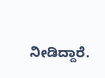ನೀಡಿದ್ದಾರೆ.